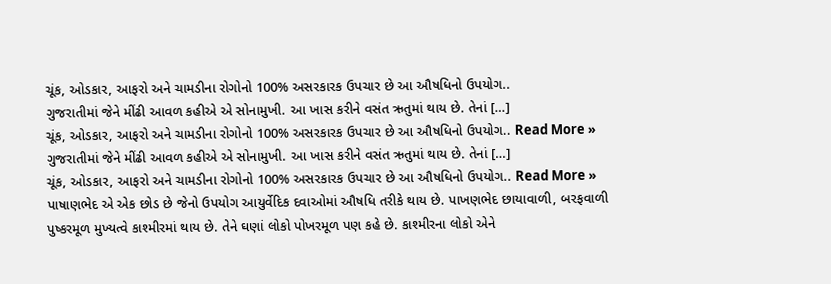ચૂંક, ઓડકાર, આફરો અને ચામડીના રોગોનો 100% અસરકારક ઉપચાર છે આ ઔષધિનો ઉપયોગ..
ગુજરાતીમાં જેને મીંઢી આવળ કહીએ એ સોનામુખી. આ ખાસ કરીને વસંત ઋતુમાં થાય છે. તેનાં […]
ચૂંક, ઓડકાર, આફરો અને ચામડીના રોગોનો 100% અસરકારક ઉપચાર છે આ ઔષધિનો ઉપયોગ.. Read More »
ગુજરાતીમાં જેને મીંઢી આવળ કહીએ એ સોનામુખી. આ ખાસ કરીને વસંત ઋતુમાં થાય છે. તેનાં […]
ચૂંક, ઓડકાર, આફરો અને ચામડીના રોગોનો 100% અસરકારક ઉપચાર છે આ ઔષધિનો ઉપયોગ.. Read More »
પાષાણભેદ એ એક છોડ છે જેનો ઉપયોગ આયુર્વેદિક દવાઓમાં ઔષધિ તરીકે થાય છે. પાખણભેદ છાયાવાળી, બરફવાળી
પુષ્કરમૂળ મુખ્યત્વે કાશ્મીરમાં થાય છે. તેને ઘણાં લોકો પોખરમૂળ પણ કહે છે. કાશ્મીરના લોકો એને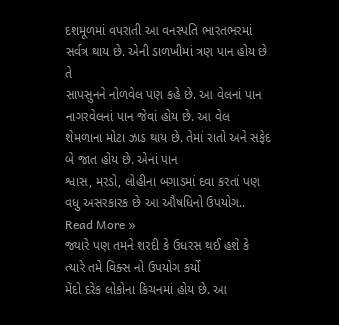દશમૂળમાં વપરાતી આ વનસ્પતિ ભારતભરમાં સર્વત્ર થાય છે. એની ડાળખીમાં ત્રણ પાન હોય છે તે
સાપસુનને નોળવેલ પણ કહે છે. આ વેલનાં પાન નાગરવેલનાં પાન જેવાં હોય છે. આ વેલ
શેમળાના મોટા ઝાડ થાય છે. તેમાં રાતો અને સફેદ બે જાત હોય છે. એનાં પાન
શ્વાસ, મરડો, લોહીના બગાડમાં દવા કરતાં પણ વધુ અસરકારક છે આ ઔષધિનો ઉપયોગ.. Read More »
જ્યારે પણ તમને શરદી કે ઉધરસ થઈ હશે કે ત્યારે તમે વિક્સ નો ઉપયોગ કર્યો
મેંદો દરેક લોકોના કિચનમાં હોય છે. આ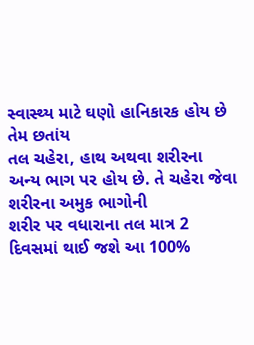સ્વાસ્થ્ય માટે ઘણો હાનિકારક હોય છે તેમ છતાંય
તલ ચહેરા, હાથ અથવા શરીરના અન્ય ભાગ પર હોય છે. તે ચહેરા જેવા શરીરના અમુક ભાગોની
શરીર પર વધારાના તલ માત્ર 2 દિવસમાં થાઈ જશે આ 100%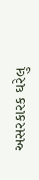અસરકારક ઘરેલુ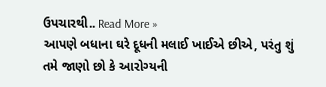ઉપચારથી.. Read More »
આપણે બધાના ઘરે દૂધની મલાઈ ખાઈએ છીએ, પરંતુ શું તમે જાણો છો કે આરોગ્યની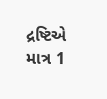દ્રષ્ટિએ
માત્ર 1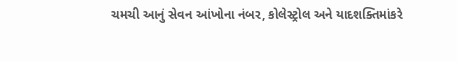ચમચી આનું સેવન આંખોના નંબર, કોલેસ્ટ્રોલ અને યાદશક્તિમાંકરે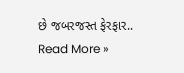છે જબરજસ્ત ફેરફાર.. Read More »